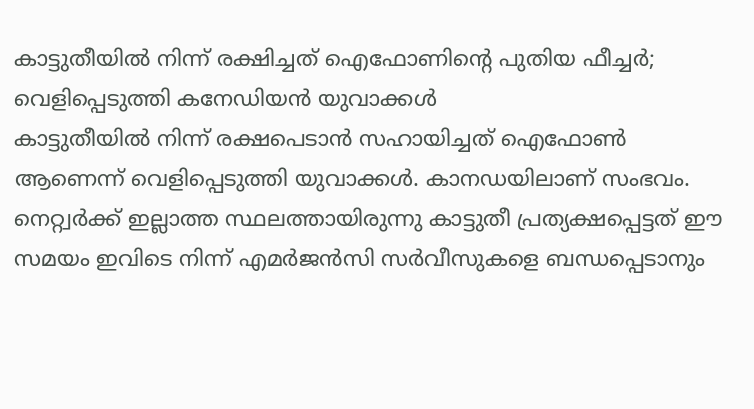കാട്ടുതീയിൽ നിന്ന് രക്ഷിച്ചത് ഐഫോണിന്റെ പുതിയ ഫീച്ചർ; വെളിപ്പെടുത്തി കനേഡിയൻ യുവാക്കൾ
കാട്ടുതീയിൽ നിന്ന് രക്ഷപെടാൻ സഹായിച്ചത് ഐഫോൺ ആണെന്ന് വെളിപ്പെടുത്തി യുവാക്കൾ. കാനഡയിലാണ് സംഭവം. നെറ്റ്വർക്ക് ഇല്ലാത്ത സ്ഥലത്തായിരുന്നു കാട്ടുതീ പ്രത്യക്ഷപ്പെട്ടത് ഈ സമയം ഇവിടെ നിന്ന് എമർജൻസി സർവീസുകളെ ബന്ധപ്പെടാനും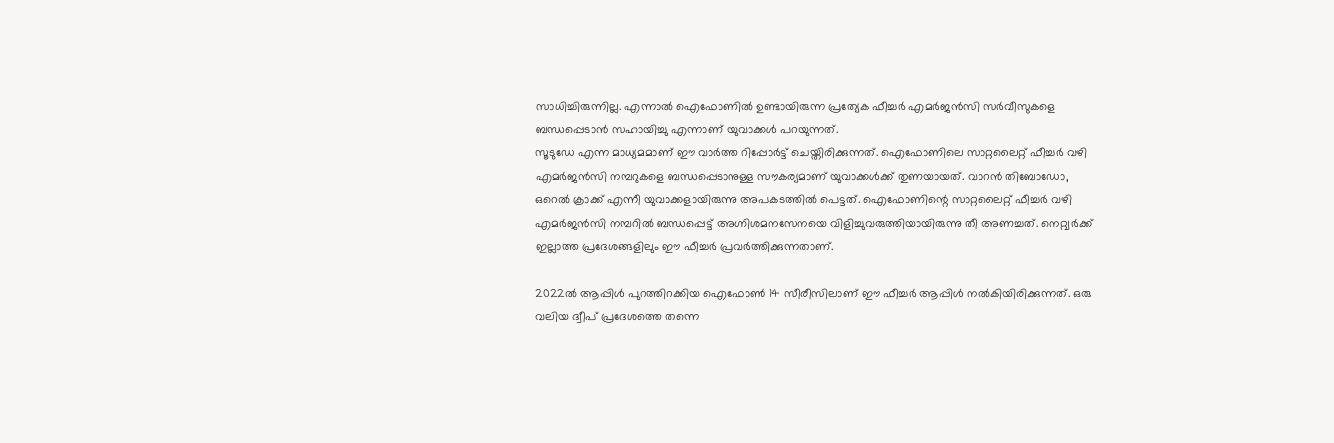സാധിച്ചിരുന്നില്ല. എന്നാൽ ഐഫോണിൽ ഉണ്ടായിരുന്ന പ്രത്യേക ഫീച്ചർ എമർജൻസി സർവീസുകളെ ബന്ധപ്പെടാൻ സഹായിച്ചു എന്നാണ് യുവാക്കൾ പറയുന്നത്.
സൂടുഡേ എന്ന മാധ്യമമാണ് ഈ വാർത്ത റിപ്പോർട്ട് ചെയ്തിരിക്കുന്നത്. ഐഫോണിലെ സാറ്റലൈറ്റ് ഫീച്ചർ വഴി എമർജൻസി നമ്പറുകളെ ബന്ധപ്പെടാനുള്ള സൗകര്യമാണ് യുവാക്കൾക്ക് തുണയായത്. വാറൻ തിബോഡോ, ഒറെൽ ക്രാക്ക് എന്നീ യുവാക്കളായിരുന്നു അപകടത്തിൽ പെട്ടത്. ഐഫോണിന്റെ സാറ്റലൈറ്റ് ഫീച്ചർ വഴി എമർജൻസി നമ്പറിൽ ബന്ധപ്പെട്ട് അഗ്നിശമനസേനയെ വിളിച്ചുവരുത്തിയായിരുന്നു തീ അണച്ചത്. നെറ്റ്വർക്ക് ഇല്ലാത്ത പ്രദേശങ്ങളിലും ഈ ഫീച്ചർ പ്രവർത്തിക്കുന്നതാണ്.

2022ൽ ആപ്പിൾ പുറത്തിറക്കിയ ഐഫോൺ 14 സീരീസിലാണ് ഈ ഫീച്ചർ ആപ്പിൾ നൽകിയിരിക്കുന്നത്. ഒരു വലിയ ദ്വീപ് പ്രദേശത്തെ തന്നെ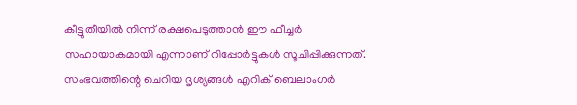കീട്ടുതീയിൽ നിന്ന് രക്ഷപെടുത്താൻ ഈ ഫീച്ചർ സഹായാകമായി എന്നാണ് റിപ്പോർട്ടുകൾ സൂചിപ്പിക്കുന്നത്. സംഭവത്തിന്റെ ചെറിയ ദൃശ്യങ്ങൾ എറിക് ബെലാംഗർ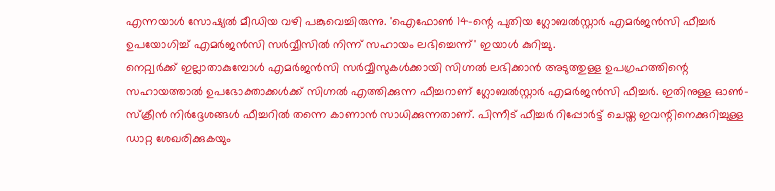എന്നയാൾ സോഷ്യൽ മീഡിയ വഴി പങ്കുവെച്ചിരുന്നു. 'ഐഫോൺ 14-ന്റെ പുതിയ ഗ്ലോബൽസ്റ്റാർ എമർജൻസി ഫീച്ചർ ഉപയോഗിച്ച് എമർജൻസി സർവ്വീസിൽ നിന്ന് സഹായം ലഭിച്ചെന്ന്' ഇയാൾ കുറിച്ചു.
നെറ്റ്വർക്ക് ഇല്ലാതാകുമ്പോൾ എമർജൻസി സർവ്വീസുകൾക്കായി സിഗ്നൽ ലഭിക്കാൻ അടുത്തുള്ള ഉപഗ്രഹത്തിന്റെ സഹായത്താൽ ഉപഭോക്താക്കൾക്ക് സിഗ്നൽ എത്തിക്കുന്ന ഫീച്ചറാണ് ഗ്ലോബൽസ്റ്റാർ എമർജൻസി ഫീച്ചർ. ഇതിനുള്ള ഓൺ-സ്ക്രീൻ നിർദ്ദേശങ്ങൾ ഫീച്ചറിൽ തന്നെ കാണാൻ സാധിക്കുന്നതാണ്. പിന്നീട് ഫീച്ചർ റിപ്പോർട്ട് ചെയ്ത ഇവന്റിനെക്കുറിച്ചുള്ള ഡാറ്റ ശേഖരിക്കുകയും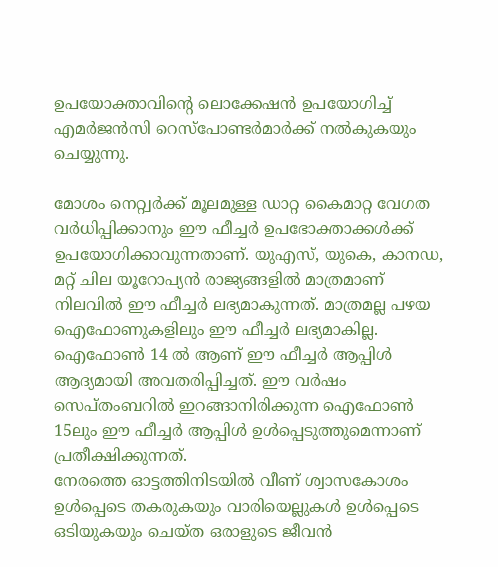ഉപയോക്താവിന്റെ ലൊക്കേഷൻ ഉപയോഗിച്ച് എമർജൻസി റെസ്പോണ്ടർമാർക്ക് നൽകുകയും ചെയ്യുന്നു.

മോശം നെറ്റ്വർക്ക് മൂലമുള്ള ഡാറ്റ കൈമാറ്റ വേഗത വർധിപ്പിക്കാനും ഈ ഫീച്ചർ ഉപഭോക്താക്കൾക്ക് ഉപയോഗിക്കാവുന്നതാണ്. യുഎസ്, യുകെ, കാനഡ, മറ്റ് ചില യൂറോപ്യൻ രാജ്യങ്ങളിൽ മാത്രമാണ് നിലവിൽ ഈ ഫീച്ചർ ലഭ്യമാകുന്നത്. മാത്രമല്ല പഴയ ഐഫോണുകളിലും ഈ ഫീച്ചർ ലഭ്യമാകില്ല. ഐഫോൺ 14 ൽ ആണ് ഈ ഫീച്ചർ ആപ്പിൾ ആദ്യമായി അവതരിപ്പിച്ചത്. ഈ വർഷം സെപ്തംബറിൽ ഇറങ്ങാനിരിക്കുന്ന ഐഫോൺ 15ലും ഈ ഫീച്ചർ ആപ്പിൾ ഉൾപ്പെടുത്തുമെന്നാണ് പ്രതീക്ഷിക്കുന്നത്.
നേരത്തെ ഓട്ടത്തിനിടയിൽ വീണ് ശ്വാസകോശം ഉൾപ്പെടെ തകരുകയും വാരിയെല്ലുകൾ ഉൾപ്പെടെ ഒടിയുകയും ചെയ്ത ഒരാളുടെ ജീവൻ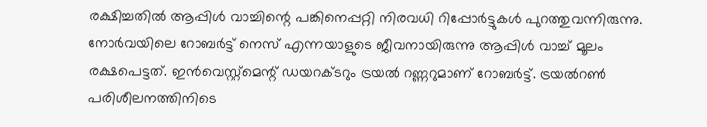രക്ഷിച്ചതിൽ ആപ്പിൾ വാച്ചിന്റെ പങ്കിനെപ്പറ്റി നിരവധി റിപ്പോർട്ടുകൾ പുറത്തുവന്നിരുന്നു. നോർവയിലെ റോബർട്ട് നെസ് എന്നയാളുടെ ജീവനായിരുന്നു ആപ്പിൾ വാച്ച് മൂലം രക്ഷപെട്ടത്. ഇൻവെസ്റ്റ്മെന്റ് ഡയറക്ടറും ട്രയൽ റണ്ണറുമാണ് റോബർട്ട്. ട്രയൽറൺ പരിശീലനത്തിനിടെ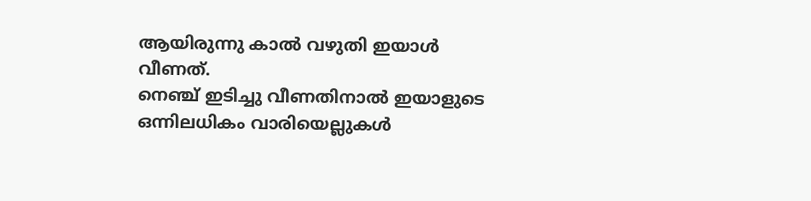ആയിരുന്നു കാൽ വഴുതി ഇയാൾ വീണത്.
നെഞ്ച് ഇടിച്ചു വീണതിനാൽ ഇയാളുടെ ഒന്നിലധികം വാരിയെല്ലുകൾ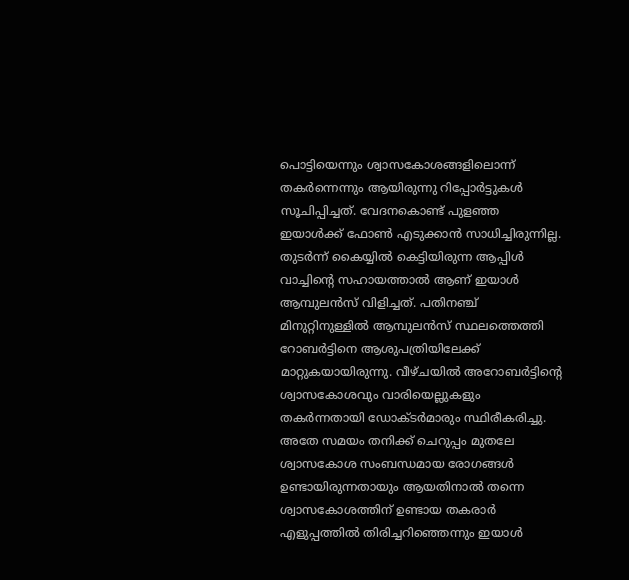പൊട്ടിയെന്നും ശ്വാസകോശങ്ങളിലൊന്ന് തകർന്നെന്നും ആയിരുന്നു റിപ്പോർട്ടുകൾ സൂചിപ്പിച്ചത്. വേദനകൊണ്ട് പുളഞ്ഞ ഇയാൾക്ക് ഫോൺ എടുക്കാൻ സാധിച്ചിരുന്നില്ല. തുടർന്ന് കൈയ്യിൽ കെട്ടിയിരുന്ന ആപ്പിൾ വാച്ചിന്റെ സഹായത്താൽ ആണ് ഇയാൾ ആമ്പുലൻസ് വിളിച്ചത്. പതിനഞ്ച് മിനുറ്റിനുള്ളിൽ ആമ്പുലൻസ് സ്ഥലത്തെത്തി റോബർട്ടിനെ ആശുപത്രിയിലേക്ക് മാറ്റുകയായിരുന്നു. വീഴ്ചയിൽ അറോബർട്ടിന്റെ ശ്വാസകോശവും വാരിയെല്ലുകളും തകർന്നതായി ഡോക്ടർമാരും സ്ഥിരീകരിച്ചു.
അതേ സമയം തനിക്ക് ചെറുപ്പം മുതലേ ശ്വാസകോശ സംബന്ധമായ രോഗങ്ങൾ ഉണ്ടായിരുന്നതായും ആയതിനാൽ തന്നെ ശ്വാസകോശത്തിന് ഉണ്ടായ തകരാർ എളുപ്പത്തിൽ തിരിച്ചറിഞ്ഞെന്നും ഇയാൾ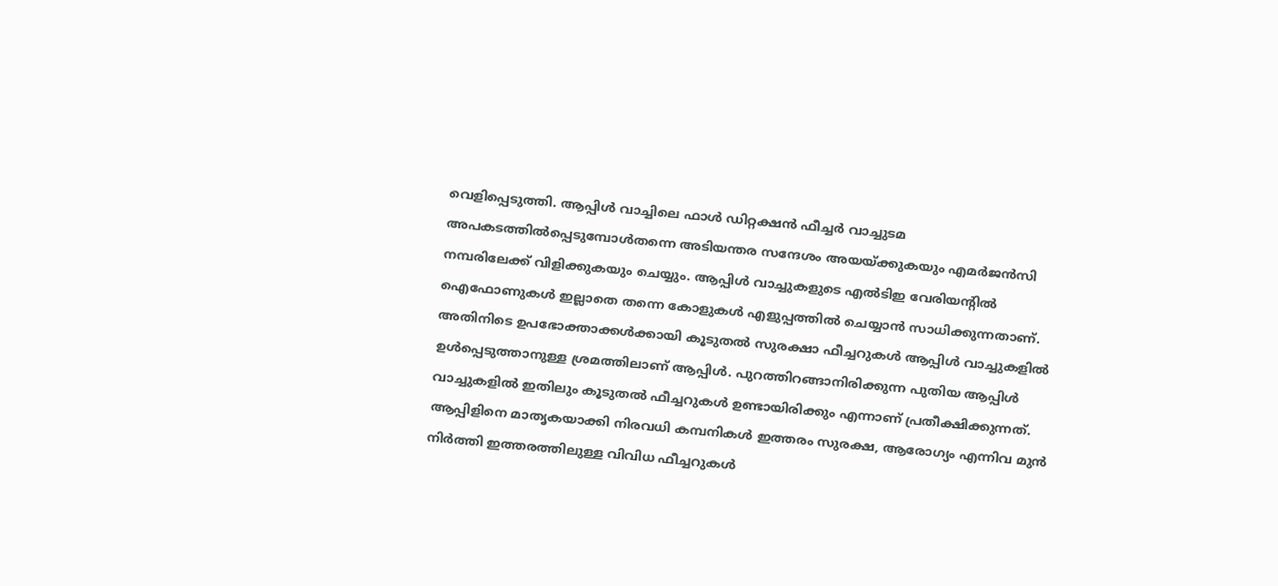വെളിപ്പെടുത്തി. ആപ്പിൾ വാച്ചിലെ ഫാൾ ഡിറ്റക്ഷൻ ഫീച്ചർ വാച്ചുടമ അപകടത്തിൽപ്പെടുമ്പോൾതന്നെ അടിയന്തര സന്ദേശം അയയ്ക്കുകയും എമർജൻസി നമ്പരിലേക്ക് വിളിക്കുകയും ചെയ്യും. ആപ്പിൾ വാച്ചുകളുടെ എൽടിഇ വേരിയന്റിൽ ഐഫോണുകൾ ഇല്ലാതെ തന്നെ കോളുകൾ എളുപ്പത്തിൽ ചെയ്യാൻ സാധിക്കുന്നതാണ്.
അതിനിടെ ഉപഭോക്താക്കൾക്കായി കൂടുതൽ സുരക്ഷാ ഫീച്ചറുകൾ ആപ്പിൾ വാച്ചുകളിൽ ഉൾപ്പെടുത്താനുള്ള ശ്രമത്തിലാണ് ആപ്പിൾ. പുറത്തിറങ്ങാനിരിക്കുന്ന പുതിയ ആപ്പിൾ വാച്ചുകളിൽ ഇതിലും കൂടുതൽ ഫീച്ചറുകൾ ഉണ്ടായിരിക്കും എന്നാണ് പ്രതീക്ഷിക്കുന്നത്. ആപ്പിളിനെ മാതൃകയാക്കി നിരവധി കമ്പനികൾ ഇത്തരം സുരക്ഷ, ആരോഗ്യം എന്നിവ മുൻ നിർത്തി ഇത്തരത്തിലുള്ള വിവിധ ഫീച്ചറുകൾ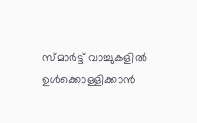സ്മാർട്ട് വാച്ചുകളിൽ ഉൾക്കൊള്ളിക്കാൻ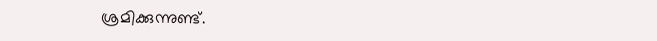ശ്രമിക്കുന്നുണ്ട്.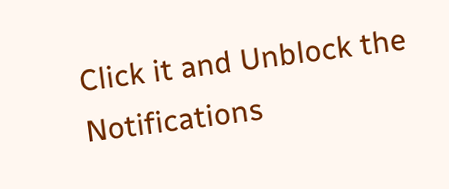Click it and Unblock the Notifications